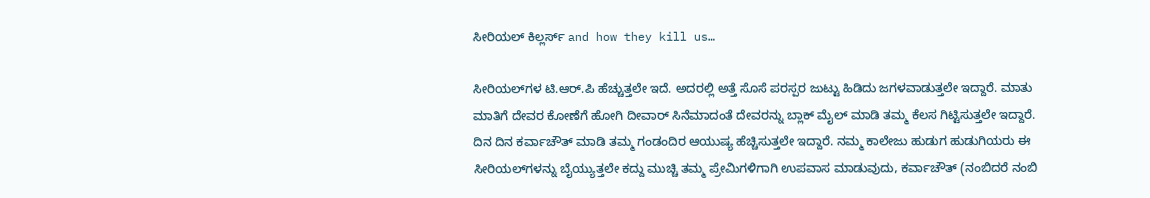ಸೀರಿಯಲ್ ಕಿಲ್ಲರ್ಸ್ and how they kill us…

ಸೀರಿಯಲ್‍ಗಳ ಟಿ.ಆರ್.ಪಿ ಹೆಚ್ಚುತ್ತಲೇ ಇದೆ. ಅದರಲ್ಲಿ ಅತ್ತೆ ಸೊಸೆ ಪರಸ್ಪರ ಜುಟ್ಟು ಹಿಡಿದು ಜಗಳವಾಡುತ್ತಲೇ ಇದ್ದಾರೆ. ಮಾತು ಮಾತಿಗೆ ದೇವರ ಕೋಣೆಗೆ ಹೋಗಿ ದೀವಾರ್ ಸಿನೆಮಾದಂತೆ ದೇವರನ್ನು ಬ್ಲಾಕ್ ಮೈಲ್ ಮಾಡಿ ತಮ್ಮ ಕೆಲಸ ಗಿಟ್ಟಿಸುತ್ತಲೇ ಇದ್ದಾರೆ. ದಿನ ದಿನ ಕರ್ವಾಚೌತ್ ಮಾಡಿ ತಮ್ಮ ಗಂಡಂದಿರ ಆಯುಷ್ಯ ಹೆಚ್ಚಿಸುತ್ತಲೇ ಇದ್ದಾರೆ. ನಮ್ಮ ಕಾಲೇಜು ಹುಡುಗ ಹುಡುಗಿಯರು ಈ ಸೀರಿಯಲ್‍ಗಳನ್ನು ಬೈಯ್ಯುತ್ತಲೇ ಕದ್ದು ಮುಚ್ಚಿ ತಮ್ಮ ಪ್ರೇಮಿಗಳಿಗಾಗಿ ಉಪವಾಸ ಮಾಡುವುದು, ಕರ್ವಾಚೌತ್ (ನಂಬಿದರೆ ನಂಬಿ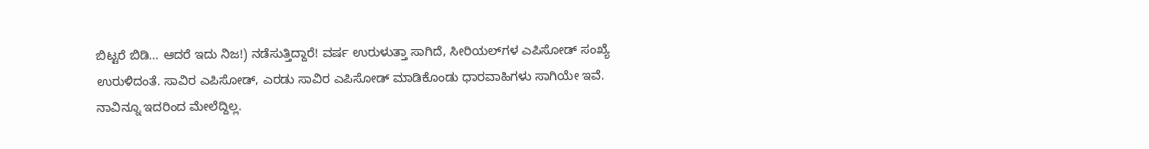ಬಿಟ್ಟರೆ ಬಿಡಿ… ಆದರೆ ಇದು ನಿಜ!) ನಡೆಸುತ್ತಿದ್ದಾರೆ! ವರ್ಷ ಉರುಳುತ್ತಾ ಸಾಗಿದೆ, ಸೀರಿಯಲ್‍ಗಳ ಎಪಿಸೋಡ್ ಸಂಖ್ಯೆ ಉರುಳಿದಂತೆ. ಸಾವಿರ ಎಪಿಸೋಡ್, ಎರಡು ಸಾವಿರ ಎಪಿಸೋಡ್ ಮಾಡಿಕೊಂಡು ಧಾರವಾಹಿಗಳು ಸಾಗಿಯೇ ಇವೆ. ನಾವಿನ್ನೂ ಇದರಿಂದ ಮೇಲೆದ್ದಿಲ್ಲ.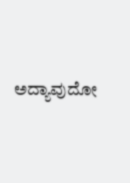ಅದ್ಯಾವುದೋ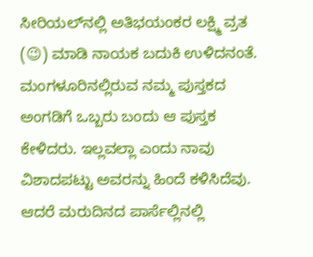ಸೀರಿಯಲ್‍ನಲ್ಲಿ ಅತಿಭಯಂಕರ ಲಕ್ಷ್ಮಿ ವ್ರತ (😉) ಮಾಡಿ ನಾಯಕ ಬದುಕಿ ಉಳಿದನಂತೆ. ಮಂಗಳೂರಿನಲ್ಲಿರುವ ನಮ್ಮ ಪುಸ್ತಕದ ಅಂಗಡಿಗೆ ಒಬ್ಬರು ಬಂದು ಆ ಪುಸ್ತಕ ಕೇಳಿದರು. ಇಲ್ಲವಲ್ಲಾ ಎಂದು ನಾವು ವಿಶಾದಪಟ್ಟು ಅವರನ್ನು ಹಿಂದೆ ಕಳಿಸಿದೆವು. ಆದರೆ ಮರುದಿನದ ಪಾರ್ಸೆಲ್ಲಿನಲ್ಲಿ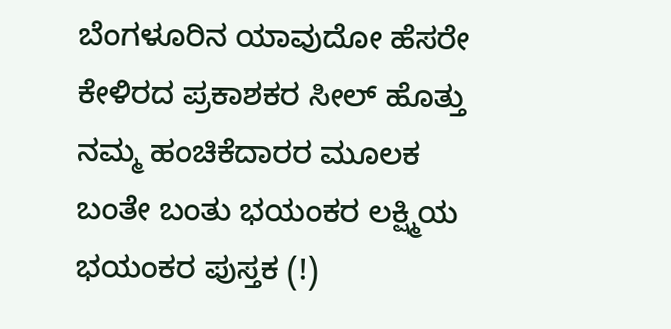ಬೆಂಗಳೂರಿನ ಯಾವುದೋ ಹೆಸರೇ ಕೇಳಿರದ ಪ್ರಕಾಶಕರ ಸೀಲ್ ಹೊತ್ತು ನಮ್ಮ ಹಂಚಿಕೆದಾರರ ಮೂಲಕ ಬಂತೇ ಬಂತು ಭಯಂಕರ ಲಕ್ಷ್ಮಿಯ ಭಯಂಕರ ಪುಸ್ತಕ (!)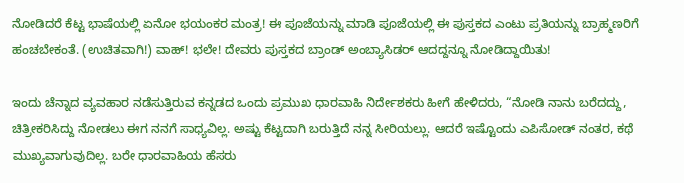ನೋಡಿದರೆ ಕೆಟ್ಟ ಭಾಷೆಯಲ್ಲಿ ಏನೋ ಭಯಂಕರ ಮಂತ್ರ! ಈ ಪೂಜೆಯನ್ನು ಮಾಡಿ ಪೂಜೆಯಲ್ಲಿ ಈ ಪುಸ್ತಕದ ಎಂಟು ಪ್ರತಿಯನ್ನು ಬ್ರಾಹ್ಮಣರಿಗೆ ಹಂಚಬೇಕಂತೆ. (ಉಚಿತವಾಗಿ!) ವಾಹ್! ಭಲೇ! ದೇವರು ಪುಸ್ತಕದ ಬ್ರಾಂಡ್ ಅಂಬ್ಯಾಸಿಡರ್ ಆದದ್ದನ್ನೂ ನೋಡಿದ್ದಾಯಿತು!

ಇಂದು ಚೆನ್ನಾದ ವ್ಯವಹಾರ ನಡೆಸುತ್ತಿರುವ ಕನ್ನಡದ ಒಂದು ಪ್ರಮುಖ ಧಾರವಾಹಿ ನಿರ್ದೇಶಕರು ಹೀಗೆ ಹೇಳಿದರು, “ನೋಡಿ ನಾನು ಬರೆದದ್ದು, ಚಿತ್ರೀಕರಿಸಿದ್ದು ನೋಡಲು ಈಗ ನನಗೆ ಸಾಧ್ಯವಿಲ್ಲ. ಅಷ್ಟು ಕೆಟ್ಟದಾಗಿ ಬರುತ್ತಿದೆ ನನ್ನ ಸೀರಿಯಲ್ಲು. ಆದರೆ ಇಷ್ಟೊಂದು ಎಪಿಸೋಡ್ ನಂತರ, ಕಥೆ ಮುಖ್ಯವಾಗುವುದಿಲ್ಲ. ಬರೇ ಧಾರವಾಹಿಯ ಹೆಸರು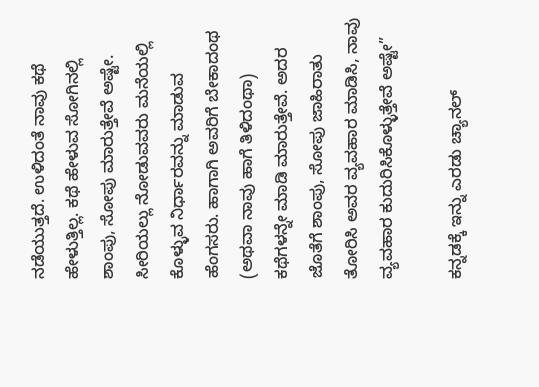ನಡೆಯುತ್ತದೆ. ಉಳಿದಂತೆ ನಾವು ಕಥೆ ಹೇಳುತ್ತಿಲ್ಲ. ಕಥೆ ಹೇಳುವ ಸೋಗಿನಲ್ಲಿ ಶಾಂಪು, ಸೋಪು ಮಾರುತ್ತೇವೆ ಅಷ್ಟೇ. ಸೀರಿಯಲ್ಲು ನೋಡುವವರು ಮನೆಯಲ್ಲಿ ಕೊಳ್ಳುವ ನಿರ್ಧಾರವನ್ನು ಮಾಡುವ ಹೆಂಗಸರು. ಹಾಗಾಗಿ ಅವರಿಗೆ ಬೇಕಾದಂಥ (ಅಥವಾ ನಾವು ಹಾಗೆ ತಿಳಿದಂಥಾ) ಕಥೆಗಳನ್ನೇ ಮಾಡಿ ಮಾರುತ್ತೇವೆ. ಅದರ ಜೊತೆಗೆ ಶಾಂಪು, ಸೋಪು ಜಾಹಿರಾತು ತೋರಿಸಿ ಅವರ ವ್ಯವಹಾರ ಮಾಡಿಸಿ, ನಾವು ವ್ಯವಹಾರ ಕುದುರಿಸಿಕೊಳ್ಳುತ್ತೇವೆ ಅಷ್ಟೇ”

ಕನ್ನಡಕ್ಕೆ ಇನ್ನು ಎರಡು ಚ್ಯಾನಲ್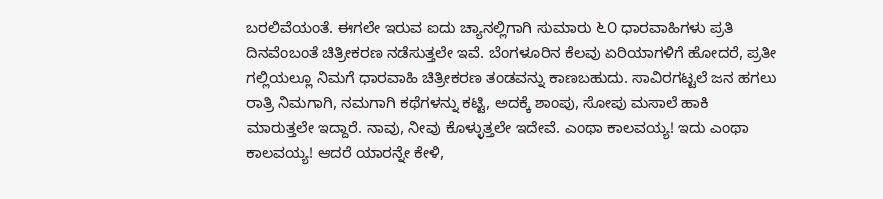ಬರಲಿವೆಯಂತೆ. ಈಗಲೇ ಇರುವ ಐದು ಚ್ಯಾನಲ್ಲಿಗಾಗಿ ಸುಮಾರು ೬೦ ಧಾರವಾಹಿಗಳು ಪ್ರತಿ ದಿನವೆಂಬಂತೆ ಚಿತ್ರೀಕರಣ ನಡೆಸುತ್ತಲೇ ಇವೆ. ಬೆಂಗಳೂರಿನ ಕೆಲವು ಏರಿಯಾಗಳಿಗೆ ಹೋದರೆ, ಪ್ರತೀ ಗಲ್ಲಿಯಲ್ಲೂ ನಿಮಗೆ ಧಾರವಾಹಿ ಚಿತ್ರೀಕರಣ ತಂಡವನ್ನು ಕಾಣಬಹುದು. ಸಾವಿರಗಟ್ಟಲೆ ಜನ ಹಗಲು ರಾತ್ರಿ ನಿಮಗಾಗಿ, ನಮಗಾಗಿ ಕಥೆಗಳನ್ನು ಕಟ್ಟಿ, ಅದಕ್ಕೆ ಶಾಂಪು, ಸೋಪು ಮಸಾಲೆ ಹಾಕಿ ಮಾರುತ್ತಲೇ ಇದ್ದಾರೆ. ನಾವು, ನೀವು ಕೊಳ್ಳುತ್ತಲೇ ಇದೇವೆ. ಎಂಥಾ ಕಾಲವಯ್ಯ! ಇದು ಎಂಥಾ ಕಾಲವಯ್ಯ! ಆದರೆ ಯಾರನ್ನೇ ಕೇಳಿ,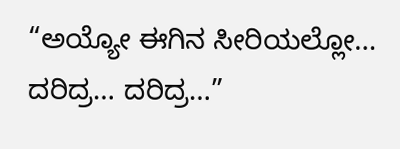“ಅಯ್ಯೋ ಈಗಿನ ಸೀರಿಯಲ್ಲೋ… ದರಿದ್ರ… ದರಿದ್ರ…”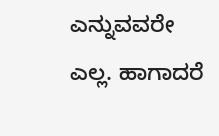ಎನ್ನುವವರೇ ಎಲ್ಲ. ಹಾಗಾದರೆ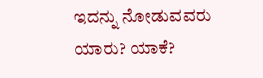ಇದನ್ನು ನೋಡುವವರು ಯಾರು? ಯಾಕೆ?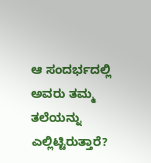ಆ ಸಂದರ್ಭದಲ್ಲಿ ಅವರು ತಮ್ಮ ತಲೆಯನ್ನು ಎಲ್ಲಿಟ್ಟಿರುತ್ತಾರೆ?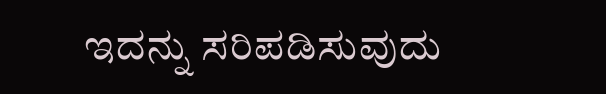ಇದನ್ನು ಸರಿಪಡಿಸುವುದು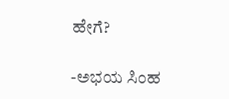ಹೇಗೆ?

-ಅಭಯ ಸಿಂಹ